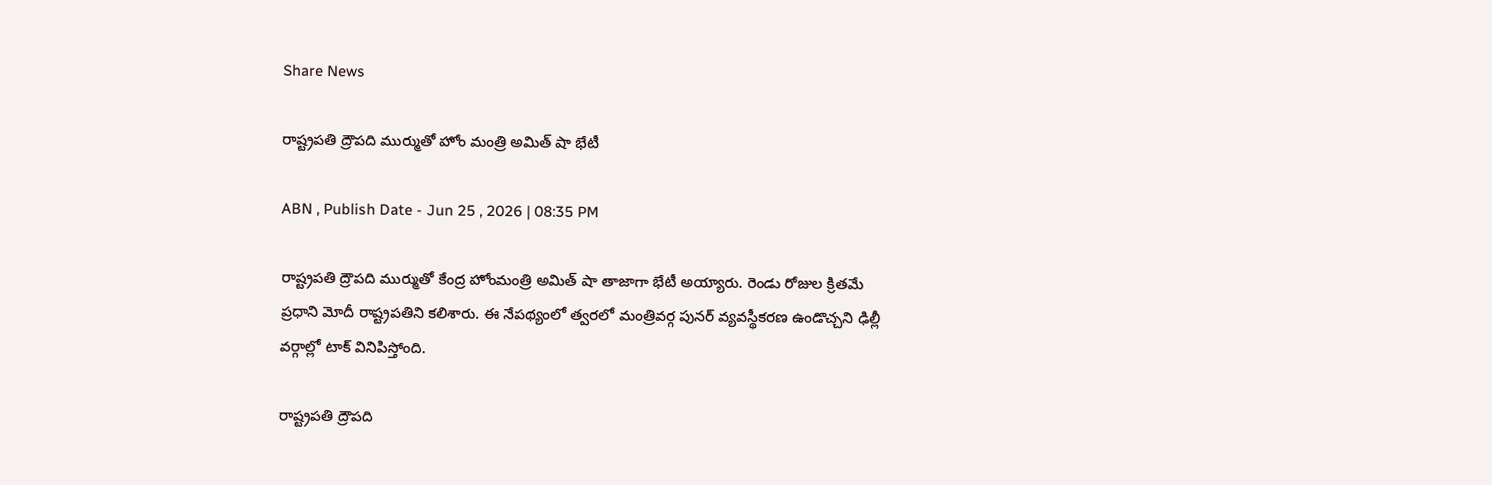Share News

రాష్ట్రపతి ద్రౌపది ముర్ముతో హోం మంత్రి అమిత్ షా భేటీ

ABN , Publish Date - Jun 25 , 2026 | 08:35 PM

రాష్ట్రపతి ద్రౌపది ముర్ముతో కేంద్ర హోంమంత్రి అమిత్ షా తాజాగా భేటీ అయ్యారు. రెండు రోజుల క్రితమే ప్రధాని మోదీ రాష్ట్రపతిని కలిశారు. ఈ నేపథ్యంలో త్వరలో మంత్రివర్గ పునర్ వ్యవస్థీకరణ ఉండొచ్చని ఢిల్లీ వర్గాల్లో టాక్ వినిపిస్తోంది.

రాష్ట్రపతి ద్రౌపది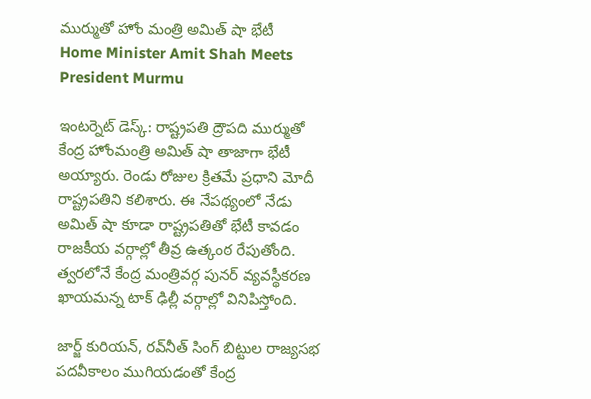ముర్ముతో హోం మంత్రి అమిత్ షా భేటీ
Home Minister Amit Shah Meets President Murmu

ఇంటర్నెట్ డెస్క్: రాష్ట్రపతి ద్రౌపది ముర్ముతో కేంద్ర హోంమంత్రి అమిత్ షా తాజాగా భేటీ అయ్యారు. రెండు రోజుల క్రితమే ప్రధాని మోదీ రాష్ట్రపతిని కలిశారు. ఈ నేపథ్యంలో నేడు అమిత్ షా కూడా రాష్ట్రపతితో భేటీ కావడం రాజకీయ వర్గాల్లో తీవ్ర ఉత్కంఠ రేపుతోంది. త్వరలోనే కేంద్ర మంత్రివర్గ పునర్ వ్యవస్థీకరణ ఖాయమన్న టాక్ ఢిల్లీ వర్గాల్లో వినిపిస్తోంది.

జార్జ్ కురియన్, రవ్‌నీత్ సింగ్ బిట్టుల రాజ్యసభ పదవీకాలం ముగియడంతో కేంద్ర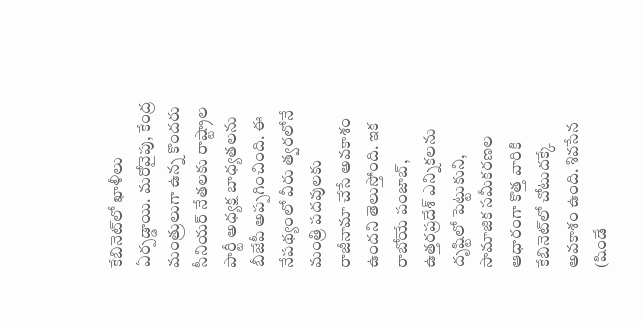కేబినెట్‌లో ఖాళీలు ఏర్పడ్డాయి. మరోవైపు, కేంద్ర మంత్రులుగా ఉన్న కొందరు సీనియర్ నేతలకు రాష్ట్రాల పార్టీ అధ్యక్ష బాధ్యతలను బీజేపీ అప్పగించింది. ఈ నేపథ్యంలో వీరు త్వరలోనే మంత్రి పదవులకు రాజీనామా చేసే అవకాశం ఉందని తెలుస్తోంది. ఇక రాబోయే పంజాబ్, ఉత్తరప్రదేశ్ ఎన్నికలను దృష్టిలో పెట్టుకుని, సామాజిక సమీకరణల ఆధారంగా కొత్త వారికి కేబినెట్‌లో చోటుదక్కే అవకాశం ఉంది. శివసేన (షిండే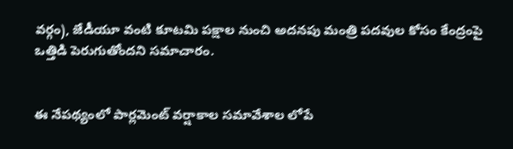వర్గం), జేడీయూ వంటి కూటమి పక్షాల నుంచి అదనపు మంత్రి పదవుల కోసం కేంద్రంపై ఒత్తిడి పెరుగుతోందని సమాచారం.


ఈ నేపథ్యంలో పార్లమెంట్ వర్షాకాల సమావేశాల లోపే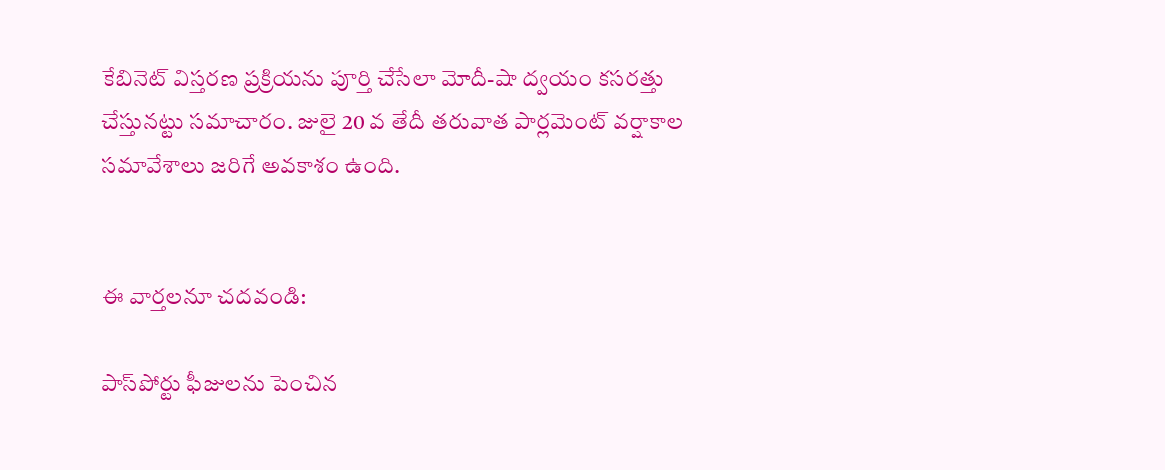కేబినెట్ విస్తరణ ప్రక్రియను పూర్తి చేసేలా మోదీ-షా ద్వయం కసరత్తు చేస్తునట్టు సమాచారం. జులై 20 వ తేదీ తరువాత పార్లమెంట్ వర్షాకాల సమావేశాలు జరిగే అవకాశం ఉంది.


ఈ వార్తలనూ చదవండి:

పాస్‌పోర్టు ఫీజులను పెంచిన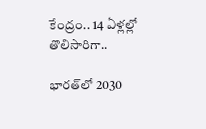కేంద్రం.. 14 ఏళ్లల్లో తొలిసారిగా..

భారత్‌లో 2030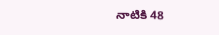నాటికి 48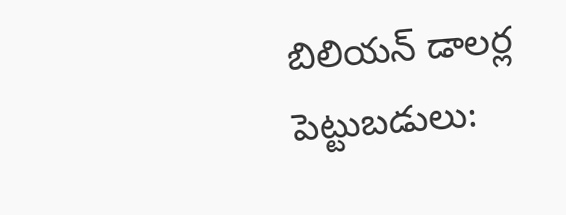బిలియన్ డాలర్ల పెట్టుబడులు: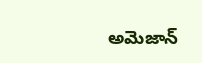అమెజాన్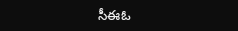సీఈఓ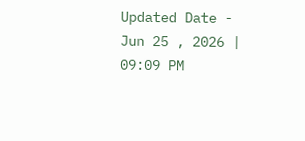Updated Date - Jun 25 , 2026 | 09:09 PM